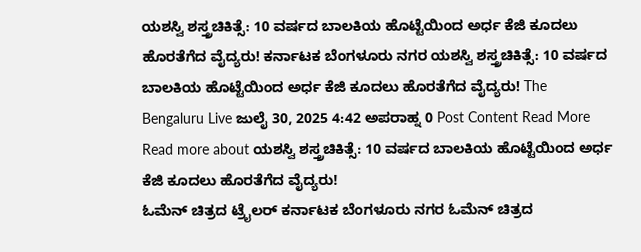ಯಶಸ್ವಿ ಶಸ್ತ್ರಚಿಕಿತ್ಸೆ: 10 ವರ್ಷದ ಬಾಲಕಿಯ ಹೊಟ್ಟೆಯಿಂದ ಅರ್ಧ ಕೆಜಿ ಕೂದಲು ಹೊರತೆಗೆದ ವೈದ್ಯರು! ಕರ್ನಾಟಕ ಬೆಂಗಳೂರು ನಗರ ಯಶಸ್ವಿ ಶಸ್ತ್ರಚಿಕಿತ್ಸೆ: 10 ವರ್ಷದ ಬಾಲಕಿಯ ಹೊಟ್ಟೆಯಿಂದ ಅರ್ಧ ಕೆಜಿ ಕೂದಲು ಹೊರತೆಗೆದ ವೈದ್ಯರು! The Bengaluru Live ಜುಲೈ 30, 2025 4:42 ಅಪರಾಹ್ನ 0 Post Content Read More Read more about ಯಶಸ್ವಿ ಶಸ್ತ್ರಚಿಕಿತ್ಸೆ: 10 ವರ್ಷದ ಬಾಲಕಿಯ ಹೊಟ್ಟೆಯಿಂದ ಅರ್ಧ ಕೆಜಿ ಕೂದಲು ಹೊರತೆಗೆದ ವೈದ್ಯರು!
ಓಮೆನ್ ಚಿತ್ರದ ಟ್ರೈಲರ್ ಕರ್ನಾಟಕ ಬೆಂಗಳೂರು ನಗರ ಓಮೆನ್ ಚಿತ್ರದ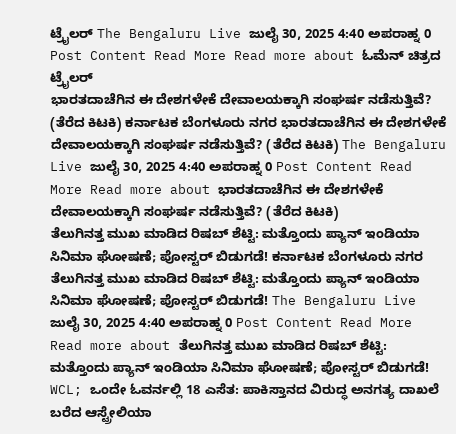ಟ್ರೈಲರ್ The Bengaluru Live ಜುಲೈ 30, 2025 4:40 ಅಪರಾಹ್ನ 0 Post Content Read More Read more about ಓಮೆನ್ ಚಿತ್ರದ ಟ್ರೈಲರ್
ಭಾರತದಾಚೆಗಿನ ಈ ದೇಶಗಳೇಕೆ ದೇವಾಲಯಕ್ಕಾಗಿ ಸಂಘರ್ಷ ನಡೆಸುತ್ತಿವೆ? (ತೆರೆದ ಕಿಟಕಿ) ಕರ್ನಾಟಕ ಬೆಂಗಳೂರು ನಗರ ಭಾರತದಾಚೆಗಿನ ಈ ದೇಶಗಳೇಕೆ ದೇವಾಲಯಕ್ಕಾಗಿ ಸಂಘರ್ಷ ನಡೆಸುತ್ತಿವೆ? (ತೆರೆದ ಕಿಟಕಿ) The Bengaluru Live ಜುಲೈ 30, 2025 4:40 ಅಪರಾಹ್ನ 0 Post Content Read More Read more about ಭಾರತದಾಚೆಗಿನ ಈ ದೇಶಗಳೇಕೆ ದೇವಾಲಯಕ್ಕಾಗಿ ಸಂಘರ್ಷ ನಡೆಸುತ್ತಿವೆ? (ತೆರೆದ ಕಿಟಕಿ)
ತೆಲುಗಿನತ್ತ ಮುಖ ಮಾಡಿದ ರಿಷಬ್ ಶೆಟ್ಟಿ: ಮತ್ತೊಂದು ಪ್ಯಾನ್ ಇಂಡಿಯಾ ಸಿನಿಮಾ ಘೋಷಣೆ; ಪೋಸ್ಟರ್ ಬಿಡುಗಡೆ! ಕರ್ನಾಟಕ ಬೆಂಗಳೂರು ನಗರ ತೆಲುಗಿನತ್ತ ಮುಖ ಮಾಡಿದ ರಿಷಬ್ ಶೆಟ್ಟಿ: ಮತ್ತೊಂದು ಪ್ಯಾನ್ ಇಂಡಿಯಾ ಸಿನಿಮಾ ಘೋಷಣೆ; ಪೋಸ್ಟರ್ ಬಿಡುಗಡೆ! The Bengaluru Live ಜುಲೈ 30, 2025 4:40 ಅಪರಾಹ್ನ 0 Post Content Read More Read more about ತೆಲುಗಿನತ್ತ ಮುಖ ಮಾಡಿದ ರಿಷಬ್ ಶೆಟ್ಟಿ: ಮತ್ತೊಂದು ಪ್ಯಾನ್ ಇಂಡಿಯಾ ಸಿನಿಮಾ ಘೋಷಣೆ; ಪೋಸ್ಟರ್ ಬಿಡುಗಡೆ!
WCL; ಒಂದೇ ಓವರ್ನಲ್ಲಿ 18 ಎಸೆತ: ಪಾಕಿಸ್ತಾನದ ವಿರುದ್ಧ ಅನಗತ್ಯ ದಾಖಲೆ ಬರೆದ ಆಸ್ಟ್ರೇಲಿಯಾ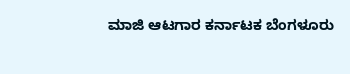ಮಾಜಿ ಆಟಗಾರ ಕರ್ನಾಟಕ ಬೆಂಗಳೂರು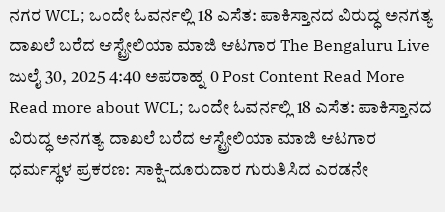ನಗರ WCL; ಒಂದೇ ಓವರ್ನಲ್ಲಿ 18 ಎಸೆತ: ಪಾಕಿಸ್ತಾನದ ವಿರುದ್ಧ ಅನಗತ್ಯ ದಾಖಲೆ ಬರೆದ ಆಸ್ಟ್ರೇಲಿಯಾ ಮಾಜಿ ಆಟಗಾರ The Bengaluru Live ಜುಲೈ 30, 2025 4:40 ಅಪರಾಹ್ನ 0 Post Content Read More Read more about WCL; ಒಂದೇ ಓವರ್ನಲ್ಲಿ 18 ಎಸೆತ: ಪಾಕಿಸ್ತಾನದ ವಿರುದ್ಧ ಅನಗತ್ಯ ದಾಖಲೆ ಬರೆದ ಆಸ್ಟ್ರೇಲಿಯಾ ಮಾಜಿ ಆಟಗಾರ
ಧರ್ಮಸ್ಥಳ ಪ್ರಕರಣ: ಸಾಕ್ಷಿ-ದೂರುದಾರ ಗುರುತಿಸಿದ ಎರಡನೇ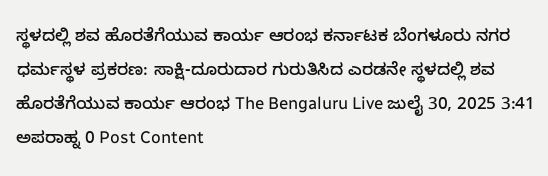ಸ್ಥಳದಲ್ಲಿ ಶವ ಹೊರತೆಗೆಯುವ ಕಾರ್ಯ ಆರಂಭ ಕರ್ನಾಟಕ ಬೆಂಗಳೂರು ನಗರ ಧರ್ಮಸ್ಥಳ ಪ್ರಕರಣ: ಸಾಕ್ಷಿ-ದೂರುದಾರ ಗುರುತಿಸಿದ ಎರಡನೇ ಸ್ಥಳದಲ್ಲಿ ಶವ ಹೊರತೆಗೆಯುವ ಕಾರ್ಯ ಆರಂಭ The Bengaluru Live ಜುಲೈ 30, 2025 3:41 ಅಪರಾಹ್ನ 0 Post Content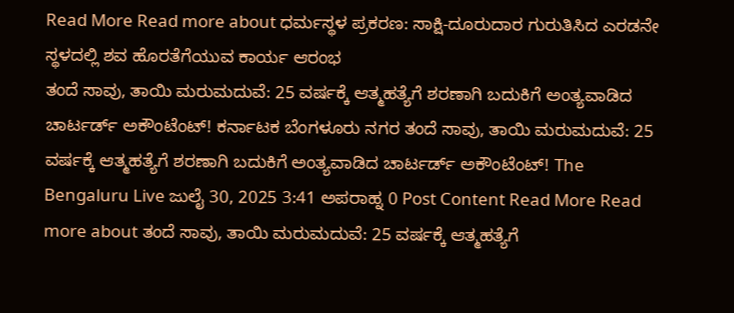Read More Read more about ಧರ್ಮಸ್ಥಳ ಪ್ರಕರಣ: ಸಾಕ್ಷಿ-ದೂರುದಾರ ಗುರುತಿಸಿದ ಎರಡನೇ ಸ್ಥಳದಲ್ಲಿ ಶವ ಹೊರತೆಗೆಯುವ ಕಾರ್ಯ ಆರಂಭ
ತಂದೆ ಸಾವು, ತಾಯಿ ಮರುಮದುವೆ: 25 ವರ್ಷಕ್ಕೆ ಆತ್ಮಹತ್ಯೆಗೆ ಶರಣಾಗಿ ಬದುಕಿಗೆ ಅಂತ್ಯವಾಡಿದ ಚಾರ್ಟರ್ಡ್ ಅಕೌಂಟೆಂಟ್! ಕರ್ನಾಟಕ ಬೆಂಗಳೂರು ನಗರ ತಂದೆ ಸಾವು, ತಾಯಿ ಮರುಮದುವೆ: 25 ವರ್ಷಕ್ಕೆ ಆತ್ಮಹತ್ಯೆಗೆ ಶರಣಾಗಿ ಬದುಕಿಗೆ ಅಂತ್ಯವಾಡಿದ ಚಾರ್ಟರ್ಡ್ ಅಕೌಂಟೆಂಟ್! The Bengaluru Live ಜುಲೈ 30, 2025 3:41 ಅಪರಾಹ್ನ 0 Post Content Read More Read more about ತಂದೆ ಸಾವು, ತಾಯಿ ಮರುಮದುವೆ: 25 ವರ್ಷಕ್ಕೆ ಆತ್ಮಹತ್ಯೆಗೆ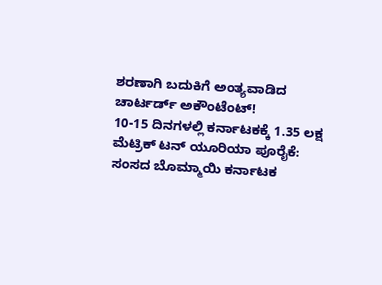ಶರಣಾಗಿ ಬದುಕಿಗೆ ಅಂತ್ಯವಾಡಿದ ಚಾರ್ಟರ್ಡ್ ಅಕೌಂಟೆಂಟ್!
10-15 ದಿನಗಳಲ್ಲಿ ಕರ್ನಾಟಕಕ್ಕೆ 1.35 ಲಕ್ಷ ಮೆಟ್ರಿಕ್ ಟನ್ ಯೂರಿಯಾ ಪೂರೈಕೆ: ಸಂಸದ ಬೊಮ್ಮಾಯಿ ಕರ್ನಾಟಕ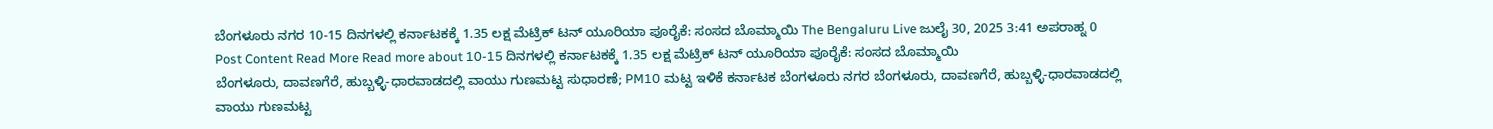ಬೆಂಗಳೂರು ನಗರ 10-15 ದಿನಗಳಲ್ಲಿ ಕರ್ನಾಟಕಕ್ಕೆ 1.35 ಲಕ್ಷ ಮೆಟ್ರಿಕ್ ಟನ್ ಯೂರಿಯಾ ಪೂರೈಕೆ: ಸಂಸದ ಬೊಮ್ಮಾಯಿ The Bengaluru Live ಜುಲೈ 30, 2025 3:41 ಅಪರಾಹ್ನ 0 Post Content Read More Read more about 10-15 ದಿನಗಳಲ್ಲಿ ಕರ್ನಾಟಕಕ್ಕೆ 1.35 ಲಕ್ಷ ಮೆಟ್ರಿಕ್ ಟನ್ ಯೂರಿಯಾ ಪೂರೈಕೆ: ಸಂಸದ ಬೊಮ್ಮಾಯಿ
ಬೆಂಗಳೂರು, ದಾವಣಗೆರೆ, ಹುಬ್ಬಳ್ಳಿ-ಧಾರವಾಡದಲ್ಲಿ ವಾಯು ಗುಣಮಟ್ಟ ಸುಧಾರಣೆ; PM10 ಮಟ್ಟ ಇಳಿಕೆ ಕರ್ನಾಟಕ ಬೆಂಗಳೂರು ನಗರ ಬೆಂಗಳೂರು, ದಾವಣಗೆರೆ, ಹುಬ್ಬಳ್ಳಿ-ಧಾರವಾಡದಲ್ಲಿ ವಾಯು ಗುಣಮಟ್ಟ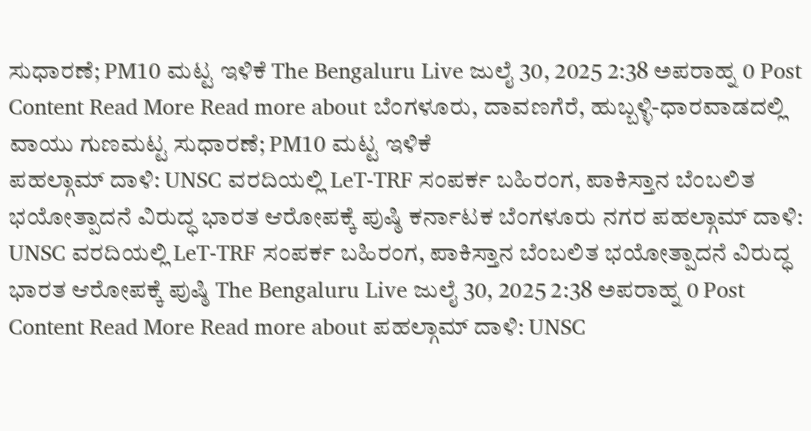ಸುಧಾರಣೆ; PM10 ಮಟ್ಟ ಇಳಿಕೆ The Bengaluru Live ಜುಲೈ 30, 2025 2:38 ಅಪರಾಹ್ನ 0 Post Content Read More Read more about ಬೆಂಗಳೂರು, ದಾವಣಗೆರೆ, ಹುಬ್ಬಳ್ಳಿ-ಧಾರವಾಡದಲ್ಲಿ ವಾಯು ಗುಣಮಟ್ಟ ಸುಧಾರಣೆ; PM10 ಮಟ್ಟ ಇಳಿಕೆ
ಪಹಲ್ಗಾಮ್ ದಾಳಿ: UNSC ವರದಿಯಲ್ಲಿ LeT-TRF ಸಂಪರ್ಕ ಬಹಿರಂಗ, ಪಾಕಿಸ್ತಾನ ಬೆಂಬಲಿತ ಭಯೋತ್ಪಾದನೆ ವಿರುದ್ಧ ಭಾರತ ಆರೋಪಕ್ಕೆ ಪುಷ್ಠಿ ಕರ್ನಾಟಕ ಬೆಂಗಳೂರು ನಗರ ಪಹಲ್ಗಾಮ್ ದಾಳಿ: UNSC ವರದಿಯಲ್ಲಿ LeT-TRF ಸಂಪರ್ಕ ಬಹಿರಂಗ, ಪಾಕಿಸ್ತಾನ ಬೆಂಬಲಿತ ಭಯೋತ್ಪಾದನೆ ವಿರುದ್ಧ ಭಾರತ ಆರೋಪಕ್ಕೆ ಪುಷ್ಠಿ The Bengaluru Live ಜುಲೈ 30, 2025 2:38 ಅಪರಾಹ್ನ 0 Post Content Read More Read more about ಪಹಲ್ಗಾಮ್ ದಾಳಿ: UNSC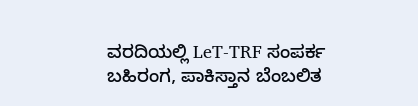ವರದಿಯಲ್ಲಿ LeT-TRF ಸಂಪರ್ಕ ಬಹಿರಂಗ, ಪಾಕಿಸ್ತಾನ ಬೆಂಬಲಿತ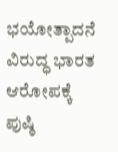ಭಯೋತ್ಪಾದನೆ ವಿರುದ್ಧ ಭಾರತ ಆರೋಪಕ್ಕೆ ಪುಷ್ಠಿ